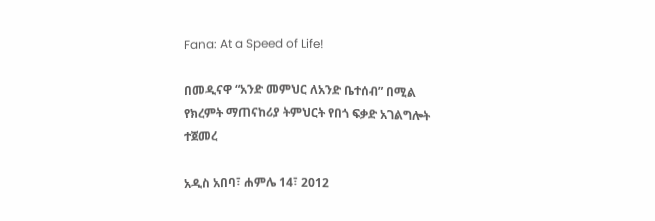Fana: At a Speed of Life!

በመዲናዋ “አንድ መምህር ለአንድ ቤተሰብ” በሚል የክረምት ማጠናከሪያ ትምህርት የበጎ ፍቃድ አገልግሎት ተጀመረ

አዲስ አበባ፣ ሐምሌ 14፣ 2012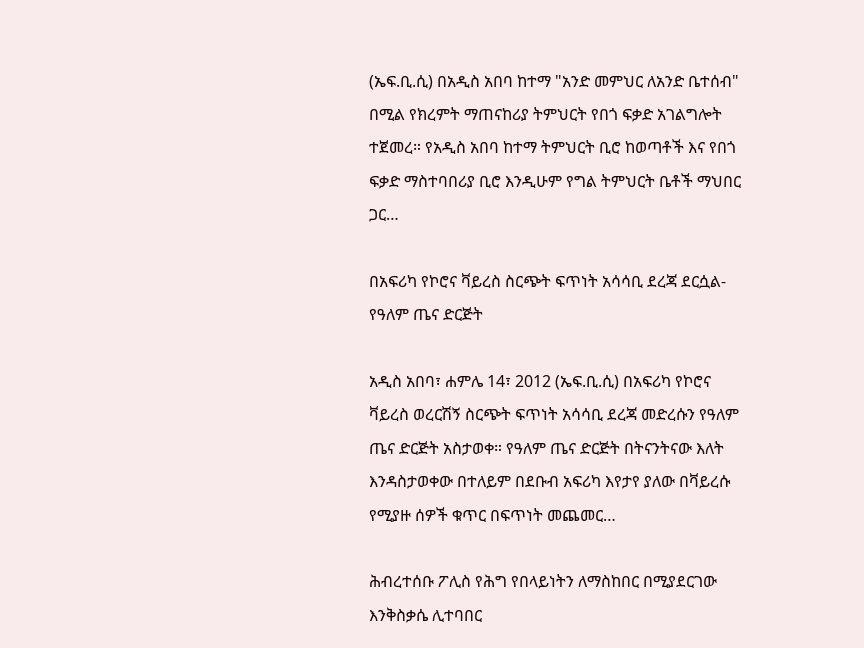(ኤፍ.ቢ.ሲ) በአዲስ አበባ ከተማ "አንድ መምህር ለአንድ ቤተሰብ" በሚል የክረምት ማጠናከሪያ ትምህርት የበጎ ፍቃድ አገልግሎት ተጀመረ። የአዲስ አበባ ከተማ ትምህርት ቢሮ ከወጣቶች እና የበጎ ፍቃድ ማስተባበሪያ ቢሮ እንዲሁም የግል ትምህርት ቤቶች ማህበር ጋር…

በአፍሪካ የኮሮና ቫይረስ ስርጭት ፍጥነት አሳሳቢ ደረጃ ደርሷል-የዓለም ጤና ድርጅት

አዲስ አበባ፣ ሐምሌ 14፣ 2012 (ኤፍ.ቢ.ሲ) በአፍሪካ የኮሮና ቫይረስ ወረርሽኝ ስርጭት ፍጥነት አሳሳቢ ደረጃ መድረሱን የዓለም ጤና ድርጅት አስታወቀ። የዓለም ጤና ድርጅት በትናንትናው እለት እንዳስታወቀው በተለይም በደቡብ አፍሪካ እየታየ ያለው በቫይረሱ የሚያዙ ሰዎች ቁጥር በፍጥነት መጨመር…

ሕብረተሰቡ ፖሊስ የሕግ የበላይነትን ለማስከበር በሚያደርገው እንቅስቃሴ ሊተባበር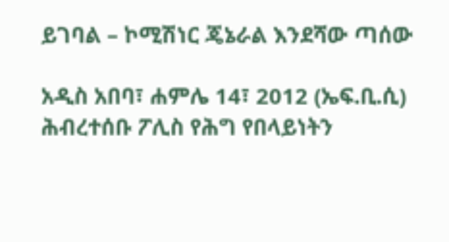ይገባል – ኮሚሽነር ጄኔራል እንደሻው ጣሰው

አዲስ አበባ፣ ሐምሌ 14፣ 2012 (ኤፍ.ቢ.ሲ) ሕብረተሰቡ ፖሊስ የሕግ የበላይነትን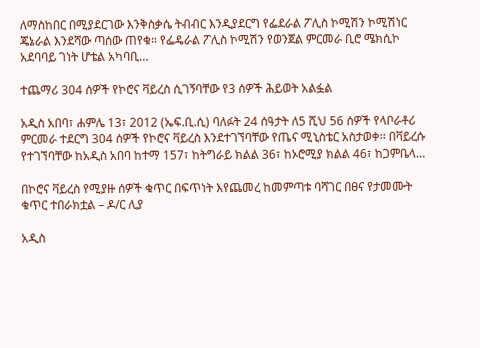ለማስከበር በሚያደርገው እንቅስቃሴ ትብብር እንዲያደርግ የፌደራል ፖሊስ ኮሚሽን ኮሚሽነር ጄኔራል እንደሻው ጣሰው ጠየቁ። የፌዴራል ፖሊስ ኮሚሽን የወንጀል ምርመራ ቢሮ ሜክሲኮ አደባባይ ገነት ሆቴል አካባቢ…

ተጨማሪ 304 ሰዎች የኮሮና ቫይረስ ሲገኝባቸው የ3 ሰዎች ሕይወት አልፏል

አዲስ አበባ፣ ሐምሌ 13፣ 2012 (ኤፍ.ቢ.ሲ) ባለፉት 24 ሰዓታት ለ5 ሺህ 56 ሰዎች የላቦራቶሪ ምርመራ ተደርግ 304 ሰዎች የኮሮና ቫይረስ እንደተገኘባቸው የጤና ሚኒስቴር አስታወቀ፡፡ በቫይረሱ የተገኘባቸው ከአዲስ አበባ ከተማ 157፣ ከትግራይ ክልል 36፣ ከኦሮሚያ ክልል 46፣ ከጋምቤላ…

በኮሮና ቫይረስ የሚያዙ ሰዎች ቁጥር በፍጥነት እየጨመረ ከመምጣቱ ባሻገር በፀና የታመሙት ቁጥር ተበራክቷል – ዶ/ር ሊያ

አዲስ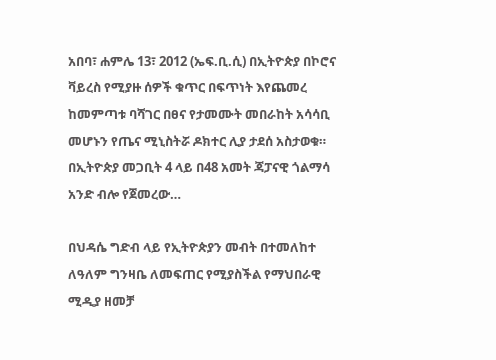አበባ፣ ሐምሌ 13፣ 2012 (ኤፍ.ቢ.ሲ) በኢትዮጵያ በኮሮና ቫይረስ የሚያዙ ሰዎች ቁጥር በፍጥነት እየጨመረ ከመምጣቱ ባሻገር በፀና የታመሙት መበራከት አሳሳቢ መሆኑን የጤና ሚኒስትሯ ዶክተር ሊያ ታደሰ አስታወቁ። በኢትዮጵያ መጋቢት 4 ላይ በ48 አመት ጃፓናዊ ጎልማሳ አንድ ብሎ የጀመረው…

በህዳሴ ግድብ ላይ የኢትዮጵያን መብት በተመለከተ ለዓለም ግንዛቤ ለመፍጠር የሚያስችል የማህበራዊ ሚዲያ ዘመቻ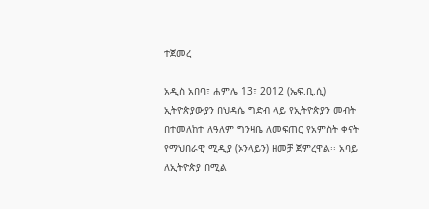ተጀመረ

አዲስ አበባ፣ ሐምሌ 13፣ 2012 (ኤፍ.ቢ.ሲ) ኢትዮጵያውያን በህዳሴ ግድብ ላይ የኢትዮጵያን መብት በተመለከተ ለዓለም ግንዛቤ ለመፍጠር የአምስት ቀናት የማህበራዊ ሚዲያ (ኦንላይን) ዘመቻ ጀምረዋል፡፡ አባይ ለኢትዮጵያ በሚል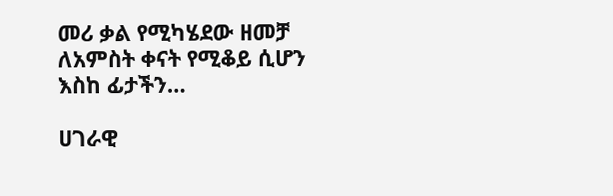መሪ ቃል የሚካሄደው ዘመቻ ለአምስት ቀናት የሚቆይ ሲሆን እስከ ፊታችን…

ሀገራዊ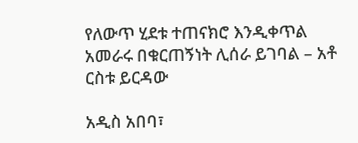የለውጥ ሂደቱ ተጠናክሮ እንዲቀጥል አመራሩ በቁርጠኝነት ሊሰራ ይገባል – አቶ ርስቱ ይርዳው

አዲስ አበባ፣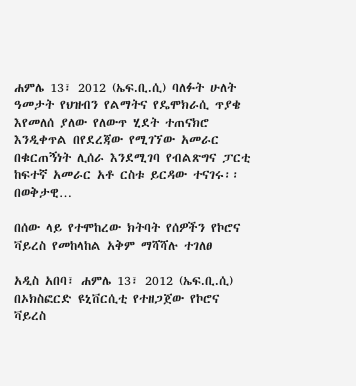ሐምሌ 13፣ 2012 (ኤፍ.ቢ.ሲ) ባለፉት ሁለት ዓመታት የህዝብን የልማትና የዴሞክራሲ ጥያቄ እየመለሰ ያለው የለውጥ ሂደት ተጠናክሮ እንዲቀጥል በየደረጃው የሚገኘው አመራር በቁርጠኝነት ሊሰራ እንደሚገባ የብልጽግና ፓርቲ ከፍተኛ አመራር አቶ ርስቱ ይርዳው ተናገሩ፡፡ በወቅታዊ…

በሰው ላይ የተሞከረው ክትባት የሰዎችን የኮሮና ቫይረስ የመከላከል አቅም ማሻሻሉ ተገለፀ

አዲስ አበባ፣ ሐምሌ 13፣ 2012 (ኤፍ.ቢ.ሲ) በኦክስፎርድ ዩኒቨርሲቲ የተዘጋጀው የኮሮና ቫይረስ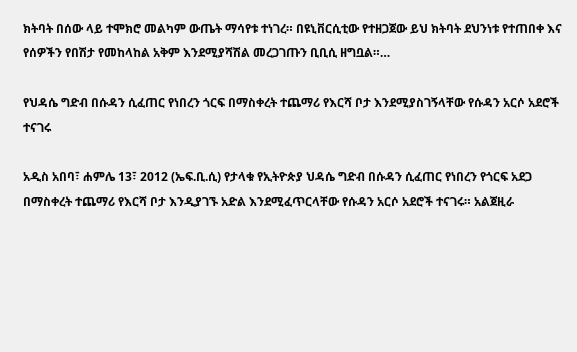ክትባት በሰው ላይ ተሞክሮ መልካም ውጤት ማሳየቱ ተነገረ። በዩኒቨርሲቲው የተዘጋጀው ይህ ክትባት ደህንነቱ የተጠበቀ እና የሰዎችን የበሽታ የመከላከል አቅም እንደሚያሻሽል መረጋገጡን ቢቢሲ ዘግቧል።…

የህዳሴ ግድብ በሱዳን ሲፈጠር የነበረን ጎርፍ በማስቀረት ተጨማሪ የእርሻ ቦታ እንደሚያስገኝላቸው የሱዳን አርሶ አደሮች ተናገሩ

አዲስ አበባ፣ ሐምሌ 13፣ 2012 (ኤፍ.ቢ.ሲ) የታላቁ የኢትዮጵያ ህዳሴ ግድብ በሱዳን ሲፈጠር የነበረን የጎርፍ አደጋ በማስቀረት ተጨማሪ የእርሻ ቦታ እንዲያገኙ አድል እንደሚፈጥርላቸው የሱዳን አርሶ አደሮች ተናገሩ። አልጀዚራ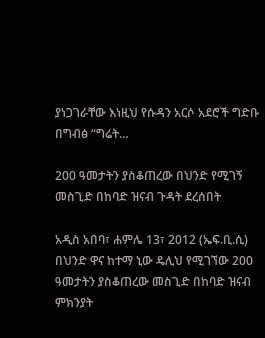ያነጋገራቸው እነዚህ የሱዳን አርሶ አደሮች ግድቡ በግብፅ “ግሬት…

200 ዓመታትን ያስቆጠረው በህንድ የሚገኝ መስጊድ በከባድ ዝናብ ጉዳት ደረሰበት

አዲስ አበባ፣ ሐምሌ 13፣ 2012 (ኤፍ.ቢ.ሲ) በህንድ ዋና ከተማ ኒው ዴሊህ የሚገኘው 200 ዓመታትን ያስቆጠረው መስጊድ በከባድ ዝናብ ምክንያት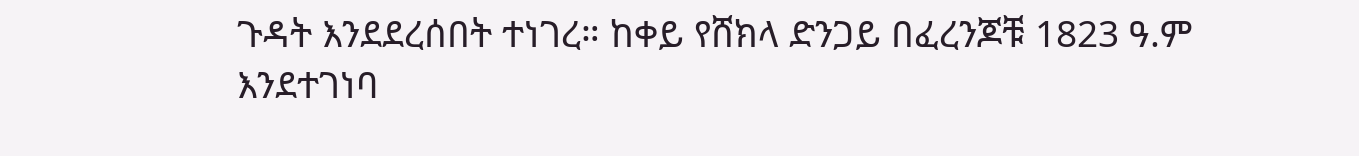ጉዳት እንደደረሰበት ተነገረ። ከቀይ የሸክላ ድንጋይ በፈረንጆቹ 1823 ዓ.ም እንደተገነባ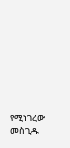የሚነገረው መስጊዱ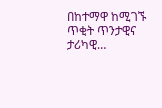በከተማዋ ከሚገኙ ጥቂት ጥንታዊና ታሪካዊ…